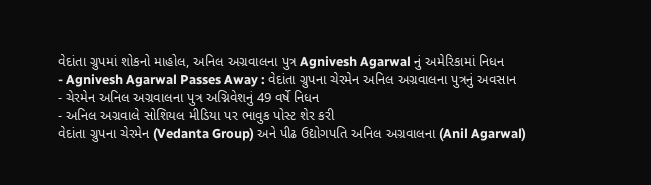વેદાંતા ગ્રુપમાં શોકનો માહોલ, અનિલ અગ્રવાલના પુત્ર Agnivesh Agarwal નું અમેરિકામાં નિધન
- Agnivesh Agarwal Passes Away : વેદાંતા ગ્રુપના ચેરમેન અનિલ અગ્રવાલના પુત્રનું અવસાન
- ચેરમેન અનિલ અગ્રવાલના પુત્ર અગ્નિવેશનું 49 વર્ષે નિધન
- અનિલ અગ્રવાલે સોશિયલ મીડિયા પર ભાવુક પોસ્ટ શેર કરી
વેદાંતા ગ્રુપના ચેરમેન (Vedanta Group) અને પીઢ ઉદ્યોગપતિ અનિલ અગ્રવાલના (Anil Agarwal)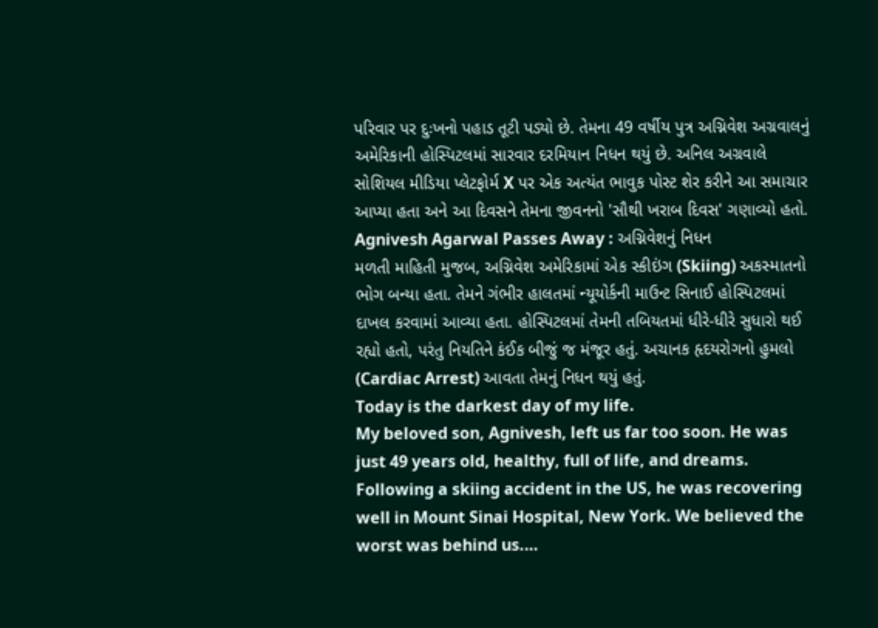પરિવાર પર દુઃખનો પહાડ તૂટી પડ્યો છે. તેમના 49 વર્ષીય પુત્ર અગ્નિવેશ અગ્રવાલનું અમેરિકાની હોસ્પિટલમાં સારવાર દરમિયાન નિધન થયું છે. અનિલ અગ્રવાલે સોશિયલ મીડિયા પ્લેટફોર્મ X પર એક અત્યંત ભાવુક પોસ્ટ શેર કરીને આ સમાચાર આપ્યા હતા અને આ દિવસને તેમના જીવનનો 'સૌથી ખરાબ દિવસ' ગણાવ્યો હતો.
Agnivesh Agarwal Passes Away : અગ્નિવેશનું નિધન
મળતી માહિતી મુજબ, અગ્નિવેશ અમેરિકામાં એક સ્કીઇંગ (Skiing) અકસ્માતનો ભોગ બન્યા હતા. તેમને ગંભીર હાલતમાં ન્યૂયોર્કની માઉન્ટ સિનાઈ હોસ્પિટલમાં દાખલ કરવામાં આવ્યા હતા. હોસ્પિટલમાં તેમની તબિયતમાં ધીરે-ધીરે સુધારો થઈ રહ્યો હતો, પરંતુ નિયતિને કંઈક બીજું જ મંજૂર હતું. અચાનક હૃદયરોગનો હુમલો (Cardiac Arrest) આવતા તેમનું નિધન થયું હતું.
Today is the darkest day of my life.
My beloved son, Agnivesh, left us far too soon. He was just 49 years old, healthy, full of life, and dreams. Following a skiing accident in the US, he was recovering well in Mount Sinai Hospital, New York. We believed the worst was behind us.…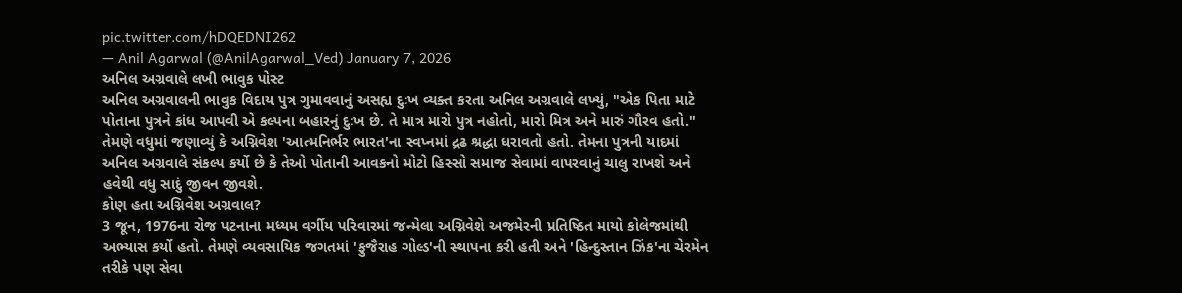pic.twitter.com/hDQEDNI262
— Anil Agarwal (@AnilAgarwal_Ved) January 7, 2026
અનિલ અગ્રવાલે લખી ભાવુક પોસ્ટ
અનિલ અગ્રવાલની ભાવુક વિદાય પુત્ર ગુમાવવાનું અસહ્ય દુઃખ વ્યક્ત કરતા અનિલ અગ્રવાલે લખ્યું, "એક પિતા માટે પોતાના પુત્રને કાંધ આપવી એ કલ્પના બહારનું દુઃખ છે. તે માત્ર મારો પુત્ર નહોતો, મારો મિત્ર અને મારું ગૌરવ હતો." તેમણે વધુમાં જણાવ્યું કે અગ્નિવેશ 'આત્મનિર્ભર ભારત'ના સ્વપ્નમાં દ્રઢ શ્રદ્ધા ધરાવતો હતો. તેમના પુત્રની યાદમાં અનિલ અગ્રવાલે સંકલ્પ કર્યો છે કે તેઓ પોતાની આવકનો મોટો હિસ્સો સમાજ સેવામાં વાપરવાનું ચાલુ રાખશે અને હવેથી વધુ સાદું જીવન જીવશે.
કોણ હતા અગ્નિવેશ અગ્રવાલ?
3 જૂન, 1976ના રોજ પટનાના મધ્યમ વર્ગીય પરિવારમાં જન્મેલા અગ્નિવેશે અજમેરની પ્રતિષ્ઠિત માયો કોલેજમાંથી અભ્યાસ કર્યો હતો. તેમણે વ્યવસાયિક જગતમાં 'ફુજૈરાહ ગોલ્ડ'ની સ્થાપના કરી હતી અને 'હિન્દુસ્તાન ઝિંક'ના ચેરમેન તરીકે પણ સેવા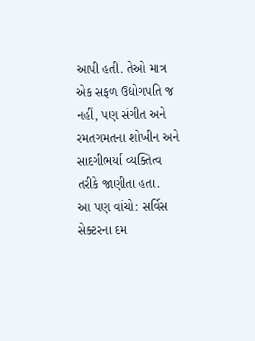આપી હતી. તેઓ માત્ર એક સફળ ઉદ્યોગપતિ જ નહીં, પણ સંગીત અને રમતગમતના શોખીન અને સાદગીભર્યા વ્યક્તિત્વ તરીકે જાણીતા હતા.
આ પણ વાંચો: સર્વિસ સેક્ટરના દમ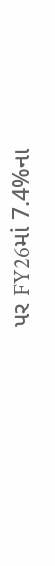પર FY26માં 7.4%ના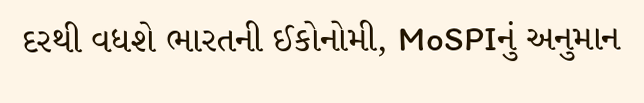દરથી વધશે ભારતની ઈકોનોમી, MoSPIનું અનુમાન